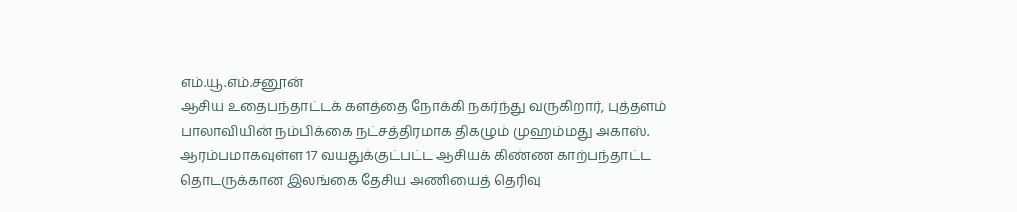எம்.யூ.எம்.சனூன்
ஆசிய உதைபந்தாட்டக் களத்தை நோக்கி நகர்ந்து வருகிறார், புத்தளம் பாலாவியின் நம்பிக்கை நட்சத்திரமாக திகழும் முஹம்மது அகாஸ்.
ஆரம்பமாகவுள்ள 17 வயதுக்குட்பட்ட ஆசியக் கிண்ண காற்பந்தாட்ட தொடருக்கான இலங்கை தேசிய அணியைத் தெரிவு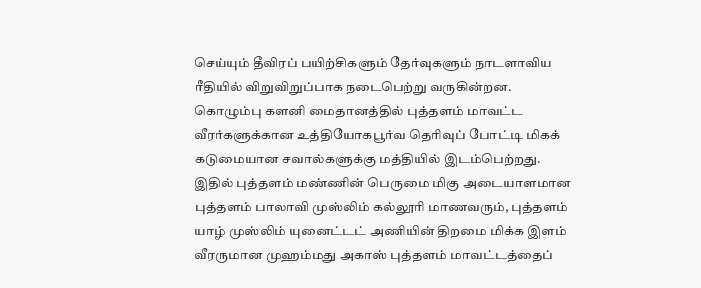செய்யும் தீவிரப் பயிற்சிகளும் தேர்வுகளும் நாடளாவிய ரீதியில் விறுவிறுப்பாக நடைபெற்று வருகின்றன.
கொழும்பு களனி மைதானத்தில் புத்தளம் மாவட்ட வீரர்களுக்கான உத்தியோகபூர்வ தெரிவுப் போட்டி மிகக் கடுமையான சவால்களுக்கு மத்தியில் இடம்பெற்றது.
இதில் புத்தளம் மண்ணின் பெருமை மிகு அடையாளமான புத்தளம் பாலாவி முஸ்லிம் கல்லூரி மாணவரும், புத்தளம் யாழ் முஸ்லிம் யுனைட்டட் அணியின் திறமை மிக்க இளம் வீரருமான முஹம்மது அகாஸ் புத்தளம் மாவட்டத்தைப்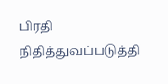பிரதி நிதித்துவப்படுத்தி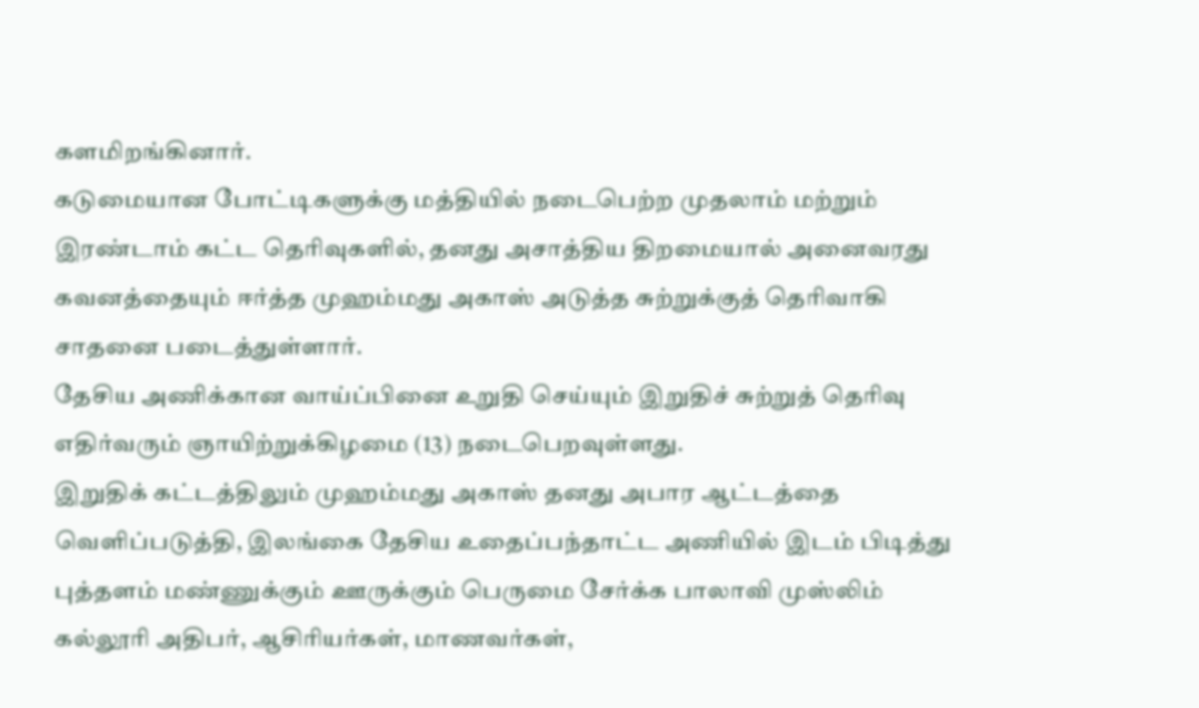களமிறங்கினார்.
கடுமையான போட்டிகளுக்கு மத்தியில் நடைபெற்ற முதலாம் மற்றும் இரண்டாம் கட்ட தெரிவுகளில், தனது அசாத்திய திறமையால் அனைவரது கவனத்தையும் ஈர்த்த முஹம்மது அகாஸ் அடுத்த சுற்றுக்குத் தெரிவாகி சாதனை படைத்துள்ளார்.
தேசிய அணிக்கான வாய்ப்பினை உறுதி செய்யும் இறுதிச் சுற்றுத் தெரிவு எதிர்வரும் ஞாயிற்றுக்கிழமை (13) நடைபெறவுள்ளது.
இறுதிக் கட்டத்திலும் முஹம்மது அகாஸ் தனது அபார ஆட்டத்தை வெளிப்படுத்தி, இலங்கை தேசிய உதைப்பந்தாட்ட அணியில் இடம் பிடித்து புத்தளம் மண்ணுக்கும் ஊருக்கும் பெருமை சேர்க்க பாலாவி முஸ்லிம் கல்லூரி அதிபர், ஆசிரியர்கள், மாணவர்கள்,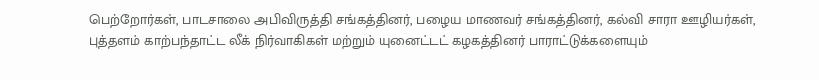பெற்றோர்கள், பாடசாலை அபிவிருத்தி சங்கத்தினர், பழைய மாணவர் சங்கத்தினர், கல்வி சாரா ஊழியர்கள், புத்தளம் காற்பந்தாட்ட லீக் நிர்வாகிகள் மற்றும் யுனைட்டட் கழகத்தினர் பாராட்டுக்களையும்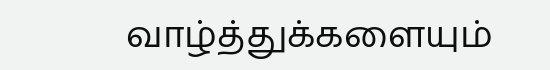வாழ்த்துக்களையும்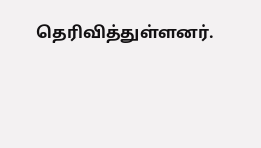தெரிவித்துள்ளனர்.